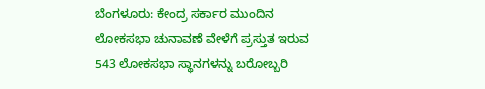ಬೆಂಗಳೂರು: ಕೇಂದ್ರ ಸರ್ಕಾರ ಮುಂದಿನ ಲೋಕಸಭಾ ಚುನಾವಣೆ ವೇಳೆಗೆ ಪ್ರಸ್ತುತ ಇರುವ 543 ಲೋಕಸಭಾ ಸ್ಥಾನಗಳನ್ನು ಬರೋಬ್ಬರಿ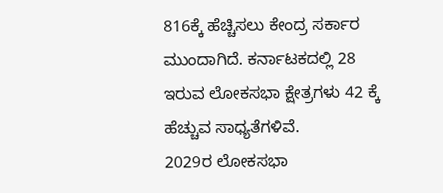816ಕ್ಕೆ ಹೆಚ್ಚಿಸಲು ಕೇಂದ್ರ ಸರ್ಕಾರ ಮುಂದಾಗಿದೆ. ಕರ್ನಾಟಕದಲ್ಲಿ 28 ಇರುವ ಲೋಕಸಭಾ ಕ್ಷೇತ್ರಗಳು 42 ಕ್ಕೆ ಹೆಚ್ಚುವ ಸಾಧ್ಯತೆಗಳಿವೆ.
2029ರ ಲೋಕಸಭಾ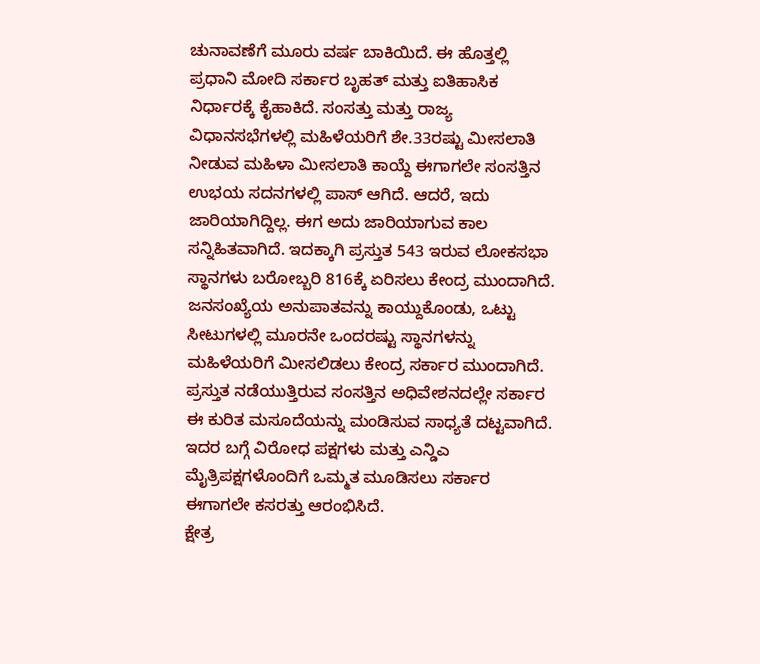ಚುನಾವಣೆಗೆ ಮೂರು ವರ್ಷ ಬಾಕಿಯಿದೆ. ಈ ಹೊತ್ತಲ್ಲಿ ಪ್ರಧಾನಿ ಮೋದಿ ಸರ್ಕಾರ ಬೃಹತ್ ಮತ್ತು ಐತಿಹಾಸಿಕ ನಿರ್ಧಾರಕ್ಕೆ ಕೈಹಾಕಿದೆ. ಸಂಸತ್ತು ಮತ್ತು ರಾಜ್ಯ ವಿಧಾನಸಭೆಗಳಲ್ಲಿ ಮಹಿಳೆಯರಿಗೆ ಶೇ.33ರಷ್ಟು ಮೀಸಲಾತಿ ನೀಡುವ ಮಹಿಳಾ ಮೀಸಲಾತಿ ಕಾಯ್ದೆ ಈಗಾಗಲೇ ಸಂಸತ್ತಿನ ಉಭಯ ಸದನಗಳಲ್ಲಿ ಪಾಸ್ ಆಗಿದೆ. ಆದರೆ, ಇದು ಜಾರಿಯಾಗಿದ್ದಿಲ್ಲ. ಈಗ ಅದು ಜಾರಿಯಾಗುವ ಕಾಲ ಸನ್ನಿಹಿತವಾಗಿದೆ. ಇದಕ್ಕಾಗಿ ಪ್ರಸ್ತುತ 543 ಇರುವ ಲೋಕಸಭಾ ಸ್ಥಾನಗಳು ಬರೋಬ್ಬರಿ 816ಕ್ಕೆ ಏರಿಸಲು ಕೇಂದ್ರ ಮುಂದಾಗಿದೆ.
ಜನಸಂಖ್ಯೆಯ ಅನುಪಾತವನ್ನು ಕಾಯ್ದುಕೊಂಡು, ಒಟ್ಟು ಸೀಟುಗಳಲ್ಲಿ ಮೂರನೇ ಒಂದರಷ್ಟು ಸ್ಥಾನಗಳನ್ನು ಮಹಿಳೆಯರಿಗೆ ಮೀಸಲಿಡಲು ಕೇಂದ್ರ ಸರ್ಕಾರ ಮುಂದಾಗಿದೆ. ಪ್ರಸ್ತುತ ನಡೆಯುತ್ತಿರುವ ಸಂಸತ್ತಿನ ಅಧಿವೇಶನದಲ್ಲೇ ಸರ್ಕಾರ ಈ ಕುರಿತ ಮಸೂದೆಯನ್ನು ಮಂಡಿಸುವ ಸಾಧ್ಯತೆ ದಟ್ಟವಾಗಿದೆ. ಇದರ ಬಗ್ಗೆ ವಿರೋಧ ಪಕ್ಷಗಳು ಮತ್ತು ಎನ್ಡಿಎ ಮೈತ್ರಿಪಕ್ಷಗಳೊಂದಿಗೆ ಒಮ್ಮತ ಮೂಡಿಸಲು ಸರ್ಕಾರ ಈಗಾಗಲೇ ಕಸರತ್ತು ಆರಂಭಿಸಿದೆ.
ಕ್ಷೇತ್ರ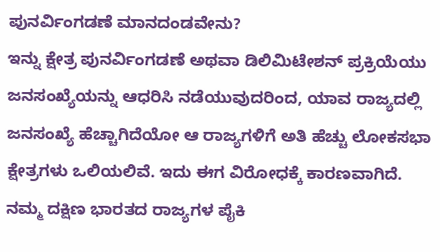ಪುನರ್ವಿಂಗಡಣೆ ಮಾನದಂಡವೇನು?
ಇನ್ನು ಕ್ಷೇತ್ರ ಪುನರ್ವಿಂಗಡಣೆ ಅಥವಾ ಡಿಲಿಮಿಟೇಶನ್ ಪ್ರಕ್ರಿಯೆಯು ಜನಸಂಖ್ಯೆಯನ್ನು ಆಧರಿಸಿ ನಡೆಯುವುದರಿಂದ, ಯಾವ ರಾಜ್ಯದಲ್ಲಿ ಜನಸಂಖ್ಯೆ ಹೆಚ್ಚಾಗಿದೆಯೋ ಆ ರಾಜ್ಯಗಳಿಗೆ ಅತಿ ಹೆಚ್ಚು ಲೋಕಸಭಾ ಕ್ಷೇತ್ರಗಳು ಒಲಿಯಲಿವೆ. ಇದು ಈಗ ವಿರೋಧಕ್ಕೆ ಕಾರಣವಾಗಿದೆ.
ನಮ್ಮ ದಕ್ಷಿಣ ಭಾರತದ ರಾಜ್ಯಗಳ ಪೈಕಿ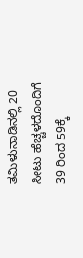ತಮಿಳುನಾಡಿನಲ್ಲಿ 20 ಸೀಟು ಹೆಚ್ಚಳದೊಂದಿಗೆ 39 ರಿಂದ 59ಕ್ಕೆ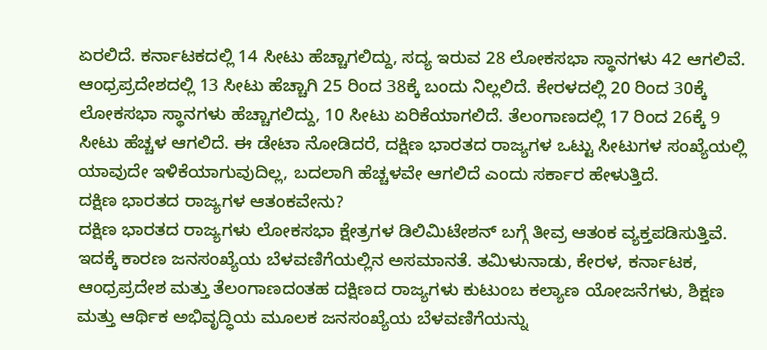ಏರಲಿದೆ. ಕರ್ನಾಟಕದಲ್ಲಿ 14 ಸೀಟು ಹೆಚ್ಚಾಗಲಿದ್ದು, ಸದ್ಯ ಇರುವ 28 ಲೋಕಸಭಾ ಸ್ಥಾನಗಳು 42 ಆಗಲಿವೆ. ಆಂಧ್ರಪ್ರದೇಶದಲ್ಲಿ 13 ಸೀಟು ಹೆಚ್ಚಾಗಿ 25 ರಿಂದ 38ಕ್ಕೆ ಬಂದು ನಿಲ್ಲಲಿದೆ. ಕೇರಳದಲ್ಲಿ 20 ರಿಂದ 30ಕ್ಕೆ ಲೋಕಸಭಾ ಸ್ಥಾನಗಳು ಹೆಚ್ಚಾಗಲಿದ್ದು, 10 ಸೀಟು ಏರಿಕೆಯಾಗಲಿದೆ. ತೆಲಂಗಾಣದಲ್ಲಿ 17 ರಿಂದ 26ಕ್ಕೆ 9 ಸೀಟು ಹೆಚ್ಚಳ ಆಗಲಿದೆ. ಈ ಡೇಟಾ ನೋಡಿದರೆ, ದಕ್ಷಿಣ ಭಾರತದ ರಾಜ್ಯಗಳ ಒಟ್ಟು ಸೀಟುಗಳ ಸಂಖ್ಯೆಯಲ್ಲಿ ಯಾವುದೇ ಇಳಿಕೆಯಾಗುವುದಿಲ್ಲ, ಬದಲಾಗಿ ಹೆಚ್ಚಳವೇ ಆಗಲಿದೆ ಎಂದು ಸರ್ಕಾರ ಹೇಳುತ್ತಿದೆ.
ದಕ್ಷಿಣ ಭಾರತದ ರಾಜ್ಯಗಳ ಆತಂಕವೇನು?
ದಕ್ಷಿಣ ಭಾರತದ ರಾಜ್ಯಗಳು ಲೋಕಸಭಾ ಕ್ಷೇತ್ರಗಳ ಡಿಲಿಮಿಟೇಶನ್ ಬಗ್ಗೆ ತೀವ್ರ ಆತಂಕ ವ್ಯಕ್ತಪಡಿಸುತ್ತಿವೆ. ಇದಕ್ಕೆ ಕಾರಣ ಜನಸಂಖ್ಯೆಯ ಬೆಳವಣಿಗೆಯಲ್ಲಿನ ಅಸಮಾನತೆ. ತಮಿಳುನಾಡು, ಕೇರಳ, ಕರ್ನಾಟಕ, ಆಂಧ್ರಪ್ರದೇಶ ಮತ್ತು ತೆಲಂಗಾಣದಂತಹ ದಕ್ಷಿಣದ ರಾಜ್ಯಗಳು ಕುಟುಂಬ ಕಲ್ಯಾಣ ಯೋಜನೆಗಳು, ಶಿಕ್ಷಣ ಮತ್ತು ಆರ್ಥಿಕ ಅಭಿವೃದ್ಧಿಯ ಮೂಲಕ ಜನಸಂಖ್ಯೆಯ ಬೆಳವಣಿಗೆಯನ್ನು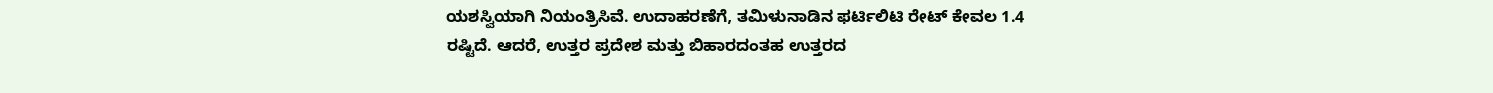ಯಶಸ್ವಿಯಾಗಿ ನಿಯಂತ್ರಿಸಿವೆ. ಉದಾಹರಣೆಗೆ, ತಮಿಳುನಾಡಿನ ಫರ್ಟಿಲಿಟಿ ರೇಟ್ ಕೇವಲ 1.4 ರಷ್ಟಿದೆ. ಆದರೆ, ಉತ್ತರ ಪ್ರದೇಶ ಮತ್ತು ಬಿಹಾರದಂತಹ ಉತ್ತರದ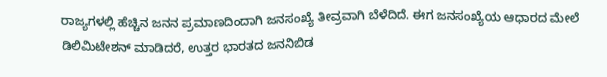ರಾಜ್ಯಗಳಲ್ಲಿ ಹೆಚ್ಚಿನ ಜನನ ಪ್ರಮಾಣದಿಂದಾಗಿ ಜನಸಂಖ್ಯೆ ತೀವ್ರವಾಗಿ ಬೆಳೆದಿದೆ. ಈಗ ಜನಸಂಖ್ಯೆಯ ಆಧಾರದ ಮೇಲೆ ಡಿಲಿಮಿಟೇಶನ್ ಮಾಡಿದರೆ, ಉತ್ತರ ಭಾರತದ ಜನನಿಬಿಡ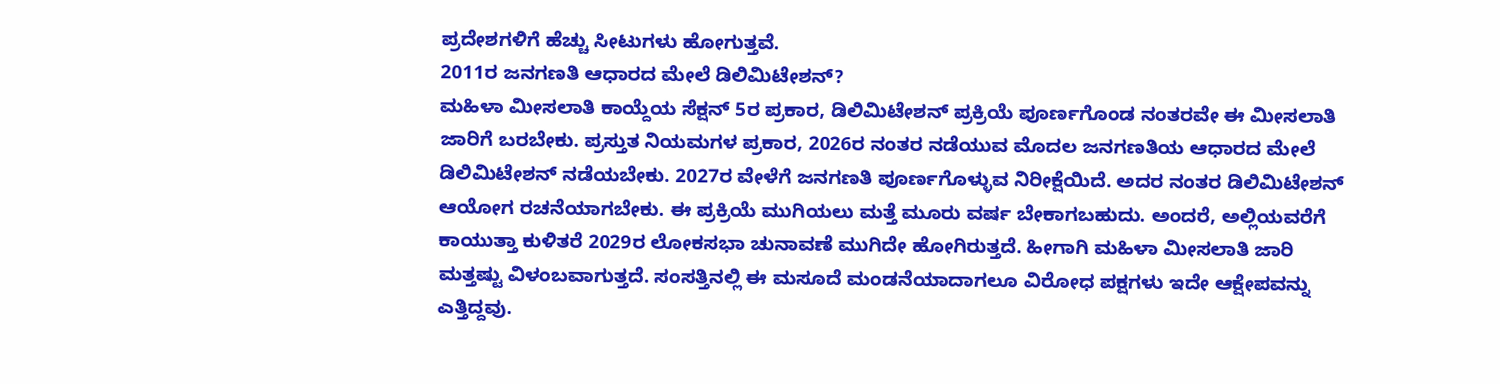ಪ್ರದೇಶಗಳಿಗೆ ಹೆಚ್ಚು ಸೀಟುಗಳು ಹೋಗುತ್ತವೆ.
2011ರ ಜನಗಣತಿ ಆಧಾರದ ಮೇಲೆ ಡಿಲಿಮಿಟೇಶನ್?
ಮಹಿಳಾ ಮೀಸಲಾತಿ ಕಾಯ್ದೆಯ ಸೆಕ್ಷನ್ 5ರ ಪ್ರಕಾರ, ಡಿಲಿಮಿಟೇಶನ್ ಪ್ರಕ್ರಿಯೆ ಪೂರ್ಣಗೊಂಡ ನಂತರವೇ ಈ ಮೀಸಲಾತಿ ಜಾರಿಗೆ ಬರಬೇಕು. ಪ್ರಸ್ತುತ ನಿಯಮಗಳ ಪ್ರಕಾರ, 2026ರ ನಂತರ ನಡೆಯುವ ಮೊದಲ ಜನಗಣತಿಯ ಆಧಾರದ ಮೇಲೆ ಡಿಲಿಮಿಟೇಶನ್ ನಡೆಯಬೇಕು. 2027ರ ವೇಳೆಗೆ ಜನಗಣತಿ ಪೂರ್ಣಗೊಳ್ಳುವ ನಿರೀಕ್ಷೆಯಿದೆ. ಅದರ ನಂತರ ಡಿಲಿಮಿಟೇಶನ್ ಆಯೋಗ ರಚನೆಯಾಗಬೇಕು. ಈ ಪ್ರಕ್ರಿಯೆ ಮುಗಿಯಲು ಮತ್ತೆ ಮೂರು ವರ್ಷ ಬೇಕಾಗಬಹುದು. ಅಂದರೆ, ಅಲ್ಲಿಯವರೆಗೆ ಕಾಯುತ್ತಾ ಕುಳಿತರೆ 2029ರ ಲೋಕಸಭಾ ಚುನಾವಣೆ ಮುಗಿದೇ ಹೋಗಿರುತ್ತದೆ. ಹೀಗಾಗಿ ಮಹಿಳಾ ಮೀಸಲಾತಿ ಜಾರಿ ಮತ್ತಷ್ಟು ವಿಳಂಬವಾಗುತ್ತದೆ. ಸಂಸತ್ತಿನಲ್ಲಿ ಈ ಮಸೂದೆ ಮಂಡನೆಯಾದಾಗಲೂ ವಿರೋಧ ಪಕ್ಷಗಳು ಇದೇ ಆಕ್ಷೇಪವನ್ನು ಎತ್ತಿದ್ದವು.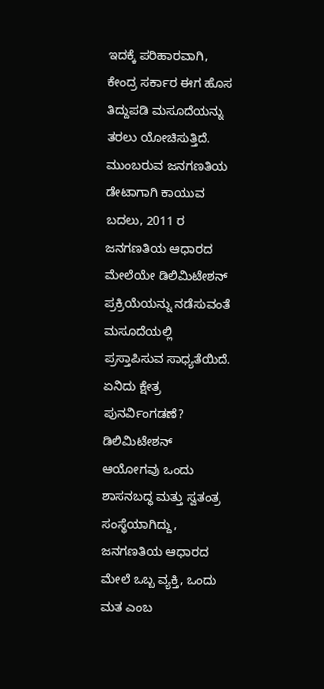ಇದಕ್ಕೆ ಪರಿಹಾರವಾಗಿ, ಕೇಂದ್ರ ಸರ್ಕಾರ ಈಗ ಹೊಸ ತಿದ್ದುಪಡಿ ಮಸೂದೆಯನ್ನು ತರಲು ಯೋಚಿಸುತ್ತಿದೆ. ಮುಂಬರುವ ಜನಗಣತಿಯ ಡೇಟಾಗಾಗಿ ಕಾಯುವ ಬದಲು, 2011 ರ ಜನಗಣತಿಯ ಆಧಾರದ ಮೇಲೆಯೇ ಡಿಲಿಮಿಟೇಶನ್ ಪ್ರಕ್ರಿಯೆಯನ್ನು ನಡೆಸುವಂತೆ ಮಸೂದೆಯಲ್ಲಿ ಪ್ರಸ್ತಾಪಿಸುವ ಸಾಧ್ಯತೆಯಿದೆ.
ಏನಿದು ಕ್ಷೇತ್ರ ಪುನರ್ವಿಂಗಡಣೆ?
ಡಿಲಿಮಿಟೇಶನ್ ಆಯೋಗವು ಒಂದು ಶಾಸನಬದ್ಧ ಮತ್ತು ಸ್ವತಂತ್ರ ಸಂಸ್ಥೆಯಾಗಿದ್ದು, ಜನಗಣತಿಯ ಆಧಾರದ ಮೇಲೆ ಒಬ್ಬ ವ್ಯಕ್ತಿ, ಒಂದು ಮತ ಎಂಬ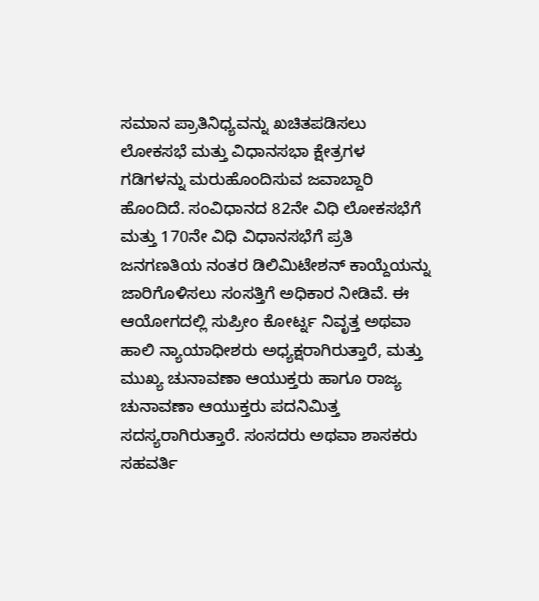ಸಮಾನ ಪ್ರಾತಿನಿಧ್ಯವನ್ನು ಖಚಿತಪಡಿಸಲು ಲೋಕಸಭೆ ಮತ್ತು ವಿಧಾನಸಭಾ ಕ್ಷೇತ್ರಗಳ ಗಡಿಗಳನ್ನು ಮರುಹೊಂದಿಸುವ ಜವಾಬ್ದಾರಿ ಹೊಂದಿದೆ. ಸಂವಿಧಾನದ 82ನೇ ವಿಧಿ ಲೋಕಸಭೆಗೆ ಮತ್ತು 170ನೇ ವಿಧಿ ವಿಧಾನಸಭೆಗೆ ಪ್ರತಿ ಜನಗಣತಿಯ ನಂತರ ಡಿಲಿಮಿಟೇಶನ್ ಕಾಯ್ದೆಯನ್ನು ಜಾರಿಗೊಳಿಸಲು ಸಂಸತ್ತಿಗೆ ಅಧಿಕಾರ ನೀಡಿವೆ. ಈ ಆಯೋಗದಲ್ಲಿ ಸುಪ್ರೀಂ ಕೋರ್ಟ್ನ ನಿವೃತ್ತ ಅಥವಾ ಹಾಲಿ ನ್ಯಾಯಾಧೀಶರು ಅಧ್ಯಕ್ಷರಾಗಿರುತ್ತಾರೆ, ಮತ್ತು ಮುಖ್ಯ ಚುನಾವಣಾ ಆಯುಕ್ತರು ಹಾಗೂ ರಾಜ್ಯ ಚುನಾವಣಾ ಆಯುಕ್ತರು ಪದನಿಮಿತ್ತ ಸದಸ್ಯರಾಗಿರುತ್ತಾರೆ. ಸಂಸದರು ಅಥವಾ ಶಾಸಕರು ಸಹವರ್ತಿ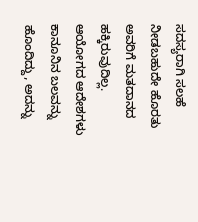ಸದಸ್ಯರಾಗಿ ಸಲಹೆ ನೀಡಬಹುದೇ ಹೊರತು ಅವರಿಗೆ ಮತದಾನದ ಹಕ್ಕಿರುವುದಿಲ್ಲ. ಆಯೋಗದ ಆದೇಶಗಳು ಕಾನೂನಿನ ಬಲವನ್ನು ಹೊಂದಿದ್ದು, ಅದನ್ನು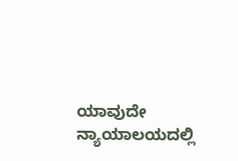ಯಾವುದೇ ನ್ಯಾಯಾಲಯದಲ್ಲಿ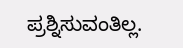ಪ್ರಶ್ನಿಸುವಂತಿಲ್ಲ.